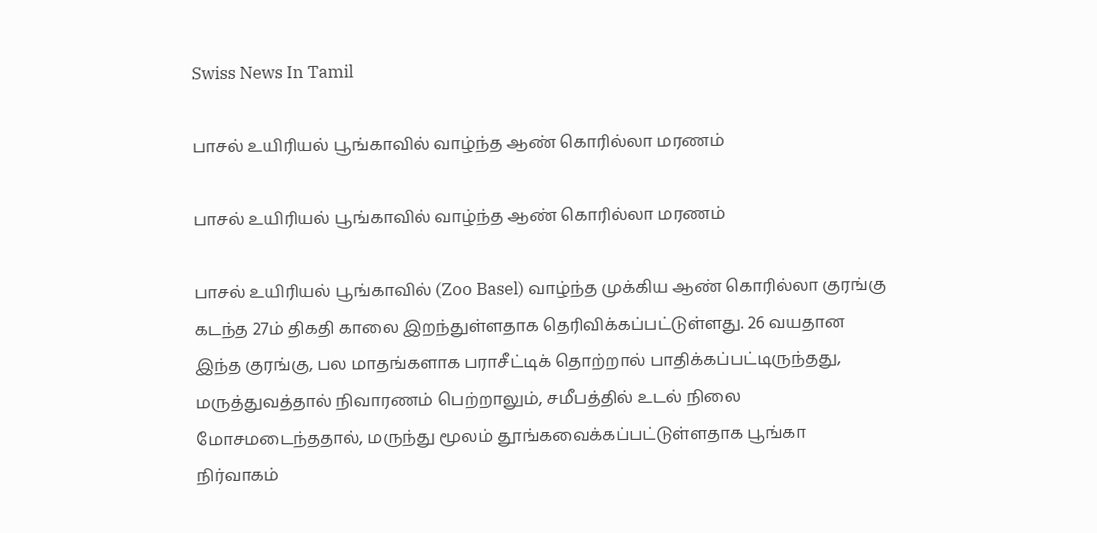Swiss News In Tamil

பாசல் உயிரியல் பூங்காவில் வாழ்ந்த ஆண் கொரில்லா மரணம்

பாசல் உயிரியல் பூங்காவில் வாழ்ந்த ஆண் கொரில்லா மரணம்

பாசல் உயிரியல் பூங்காவில் (Zoo Basel) வாழ்ந்த முக்கிய ஆண் கொரில்லா குரங்கு கடந்த 27ம் திகதி காலை இறந்துள்ளதாக தெரிவிக்கப்பட்டுள்ளது. 26 வயதான இந்த குரங்கு, பல மாதங்களாக பராசீட்டிக் தொற்றால் பாதிக்கப்பட்டிருந்தது, மருத்துவத்தால் நிவாரணம் பெற்றாலும், சமீபத்தில் உடல் நிலை மோசமடைந்ததால், மருந்து மூலம் தூங்கவைக்கப்பட்டுள்ளதாக பூங்கா நிர்வாகம்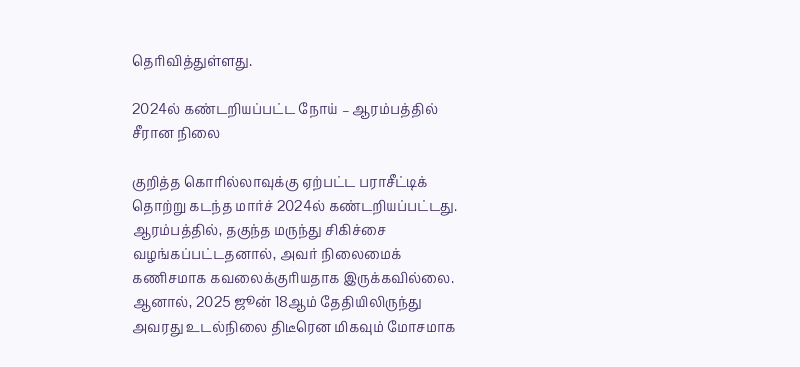தெரிவித்துள்ளது.

2024ல் கண்டறியப்பட்ட நோய் – ஆரம்பத்தில் சீரான நிலை

குறித்த கொரில்லாவுக்கு ஏற்பட்ட பராசீட்டிக் தொற்று கடந்த மார்ச் 2024ல் கண்டறியப்பட்டது. ஆரம்பத்தில், தகுந்த மருந்து சிகிச்சை வழங்கப்பட்டதனால், அவர் நிலைமைக் கணிசமாக கவலைக்குரியதாக இருக்கவில்லை. ஆனால், 2025 ஜூன் 18ஆம் தேதியிலிருந்து அவரது உடல்நிலை திடீரென மிகவும் மோசமாக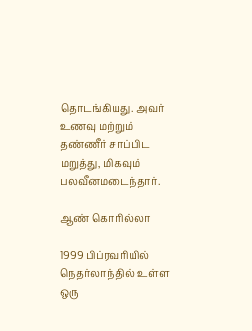தொடங்கியது. அவர் உணவு மற்றும் தண்ணீர் சாப்பிட மறுத்து, மிகவும் பலவீனமடைந்தார்.

ஆண் கொரில்லா

1999 பிப்ரவரியில் நெதர்லாந்தில் உள்ள ஒரு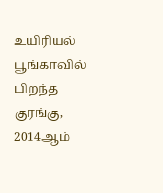உயிரியல் பூங்காவில் பிறந்த குரங்கு, 2014ஆம்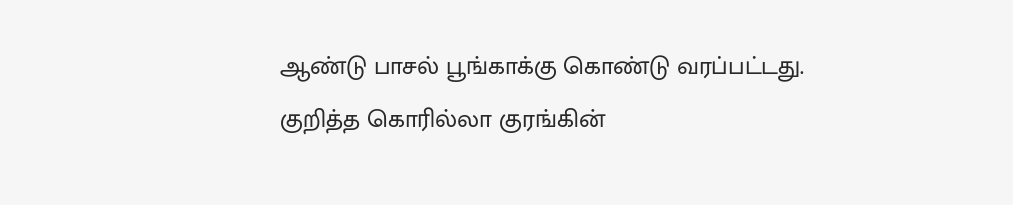ஆண்டு பாசல் பூங்காக்கு கொண்டு வரப்பட்டது. குறித்த கொரில்லா குரங்கின்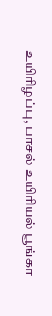உயிரிழப்பு, பாசல் உயிரியல் பூங்கா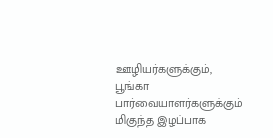ஊழியர்களுக்கும், பூங்கா பார்வையாளர்களுக்கும் மிகுந்த இழப்பாக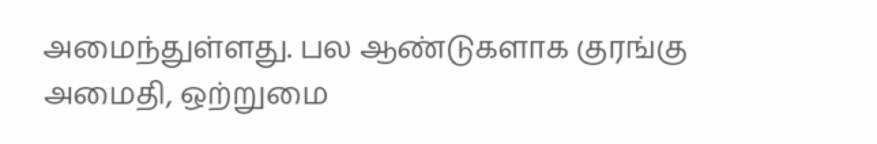அமைந்துள்ளது. பல ஆண்டுகளாக குரங்கு  அமைதி, ஒற்றுமை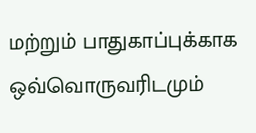மற்றும் பாதுகாப்புக்காக ஒவ்வொருவரிடமும்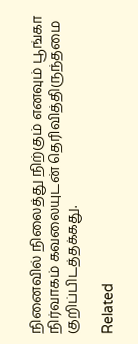நினைவில் நிலைத்து நிற்கும் எனவும் பூங்கா நிர்வாகம் கவலையுடன் தெரிவித்திருந்தமை குறிப்பிடத்தக்கது.

Related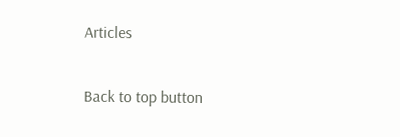Articles

Back to top button